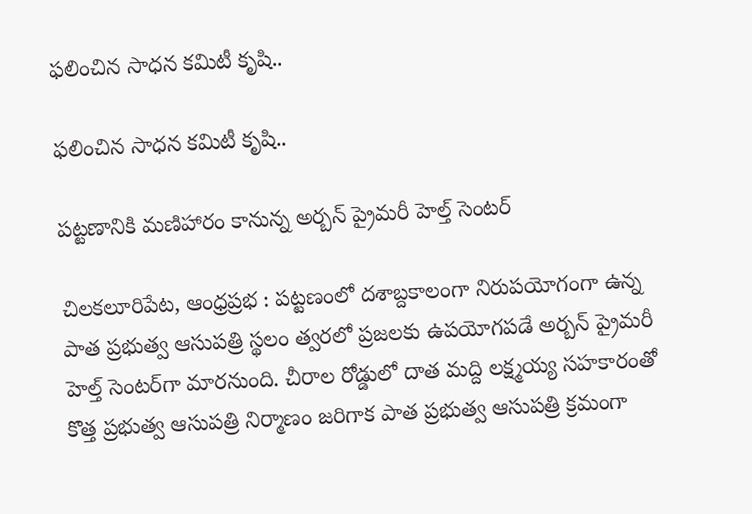ఫలించిన సాధన కమిటీ కృషి..

ఫలించిన సాధన కమిటీ కృషి..

పట్టణానికి మణిహారం కానున్న అర్బన్ ప్రైమరీ హెల్త్ సెంటర్

చిలకలూరిపేట, ఆంధ్రప్రభ : పట్టణంలో దశాబ్దకాలంగా నిరుపయోగంగా ఉన్న పాత ప్రభుత్వ ఆసుపత్రి స్థలం త్వరలో ప్రజలకు ఉపయోగపడే అర్బన్ ప్రైమరీ హెల్త్ సెంటర్‌గా మారనుంది. చీరాల రోడ్డులో దాత మద్ది లక్ష్మయ్య సహకారంతో కొత్త ప్రభుత్వ ఆసుపత్రి నిర్మాణం జరిగాక పాత ప్రభుత్వ ఆసుపత్రి క్రమంగా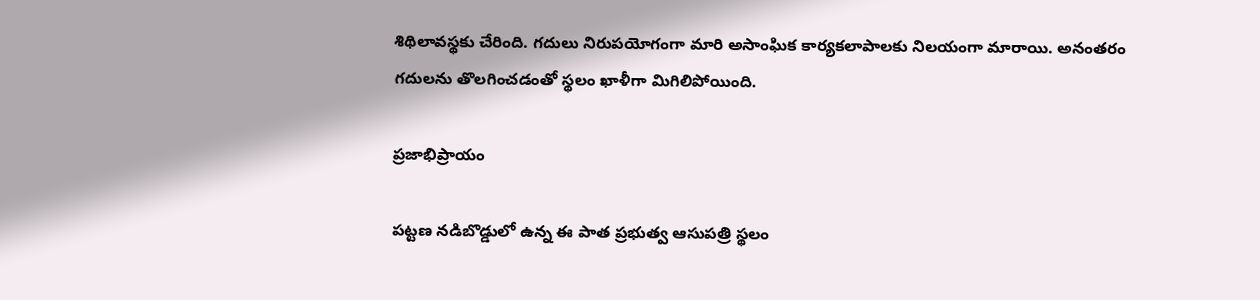శిథిలావస్థకు చేరింది. గదులు నిరుపయోగంగా మారి అసాంఘిక కార్యకలాపాలకు నిలయంగా మారాయి. అనంతరం గదులను తొలగించడంతో స్థలం ఖాళీగా మిగిలిపోయింది.

ప్రజాభిప్రాయం

పట్టణ నడిబొడ్డులో ఉన్న ఈ పాత ప్రభుత్వ ఆసుపత్రి స్థలం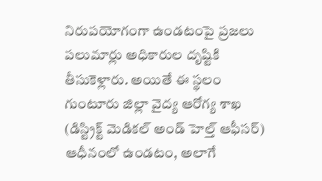నిరుపయోగంగా ఉండటంపై ప్రజలు పలుమార్లు అధికారుల దృష్టికి తీసుకెళ్లారు. అయితే ఈ స్థలం గుంటూరు జిల్లా వైద్య ఆరోగ్య శాఖ (డిస్ట్రిక్ట్ మెడికల్ అండ్ హెల్త్ ఆఫీసర్) ఆధీనంలో ఉండటం, అలాగే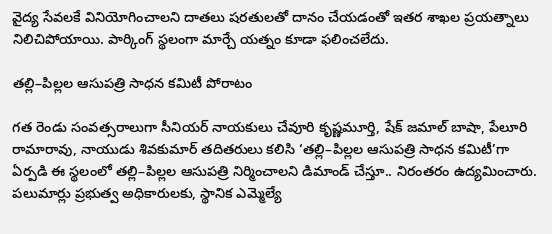వైద్య సేవలకే వినియోగించాలని దాతలు షరతులతో దానం చేయడంతో ఇతర శాఖల ప్రయత్నాలు నిలిచిపోయాయి. పార్కింగ్ స్థలంగా మార్చే యత్నం కూడా ఫలించలేదు.

తల్లి–పిల్లల ఆసుపత్రి సాధన కమిటీ పోరాటం

గత రెండు సంవత్సరాలుగా సీనియర్ నాయకులు చేవూరి కృష్ణమూర్తి, షేక్ జమాల్ బాషా, పేలూరి రామారావు, నాయుడు శివకుమార్ తదితరులు కలిసి ‘తల్లి–పిల్లల ఆసుపత్రి సాధన కమిటీ’గా ఏర్పడి ఈ స్థలంలో తల్లి–పిల్లల ఆసుపత్రి నిర్మించాలని డిమాండ్ చేస్తూ.. నిరంతరం ఉద్యమించారు. పలుమార్లు ప్రభుత్వ అధికారులకు, స్థానిక ఎమ్మెల్యే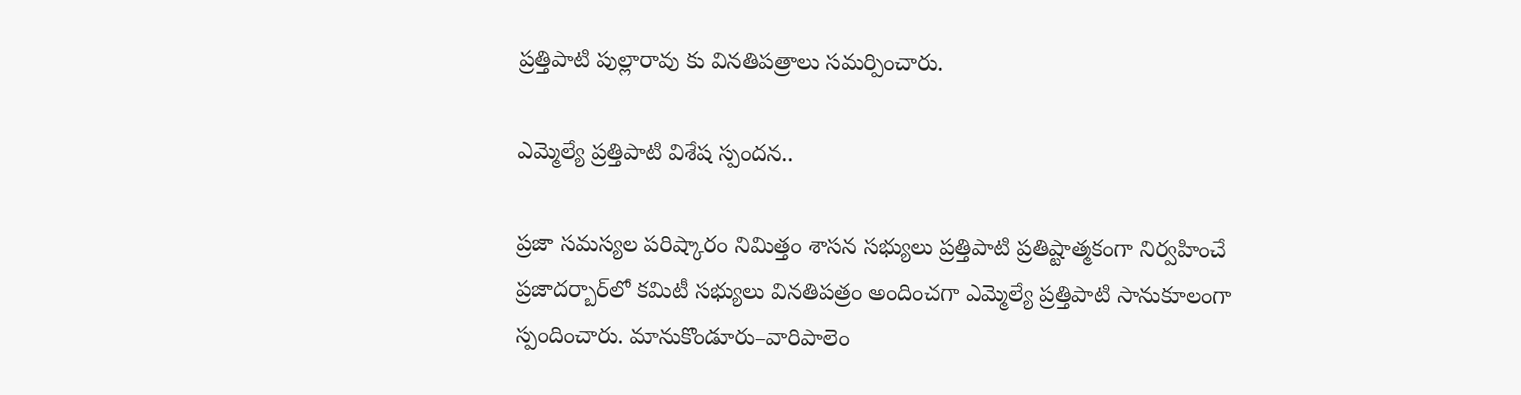ప్రత్తిపాటి పుల్లారావు కు వినతిపత్రాలు సమర్పించారు.

ఎమ్మెల్యే ప్రత్తిపాటి విశేష స్పందన..

ప్రజా సమస్యల పరిష్కారం నిమిత్తం శాసన సభ్యులు ప్రత్తిపాటి ప్రతిష్టాత్మకంగా నిర్వహించే ప్రజాదర్బార్‌లో కమిటీ సభ్యులు వినతిపత్రం అందించగా ఎమ్మెల్యే ప్రత్తిపాటి సానుకూలంగా స్పందించారు. మానుకొండూరు–వారిపాలెం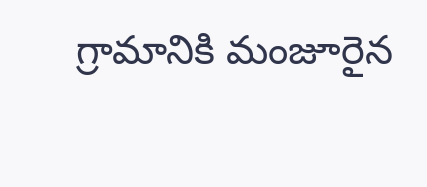గ్రామానికి మంజూరైన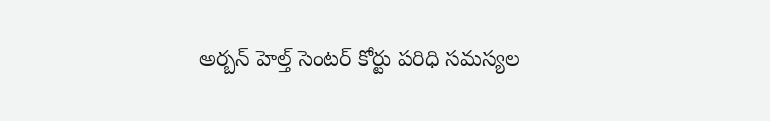అర్బన్ హెల్త్ సెంటర్ కోర్టు పరిధి సమస్యల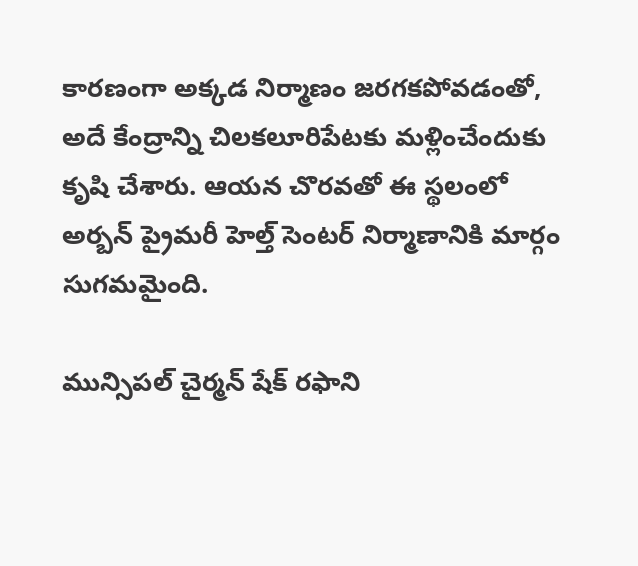కారణంగా అక్కడ నిర్మాణం జరగకపోవడంతో, అదే కేంద్రాన్ని చిలకలూరిపేటకు మళ్లించేందుకు కృషి చేశారు. ఆయన చొరవతో ఈ స్థలంలో అర్బన్ ప్రైమరీ హెల్త్ సెంటర్ నిర్మాణానికి మార్గం సుగమమైంది.

మున్సిపల్ చైర్మన్ షేక్ రఫాని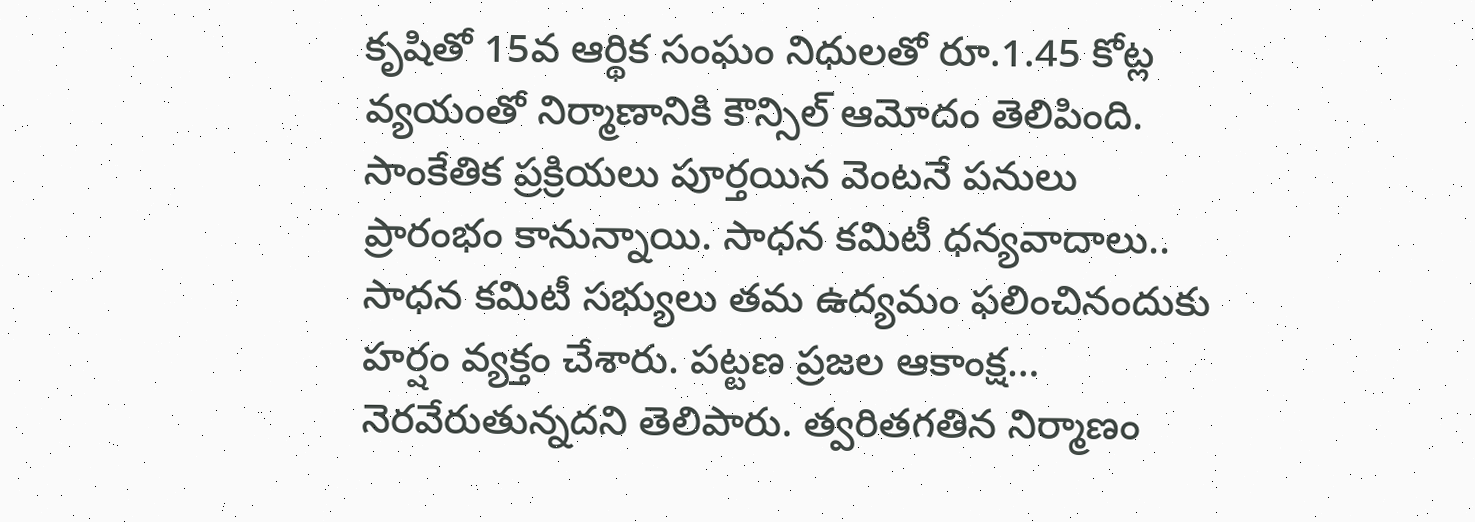కృషితో 15వ ఆర్థిక సంఘం నిధులతో రూ.1.45 కోట్ల వ్యయంతో నిర్మాణానికి కౌన్సిల్ ఆమోదం తెలిపింది. సాంకేతిక ప్రక్రియలు పూర్తయిన వెంటనే పనులు ప్రారంభం కానున్నాయి. సాధన కమిటీ ధన్యవాదాలు.. సాధన కమిటీ సభ్యులు తమ ఉద్యమం ఫలించినందుకు హర్షం వ్యక్తం చేశారు. పట్టణ ప్రజల ఆకాంక్ష… నెరవేరుతున్నదని తెలిపారు. త్వరితగతిన నిర్మాణం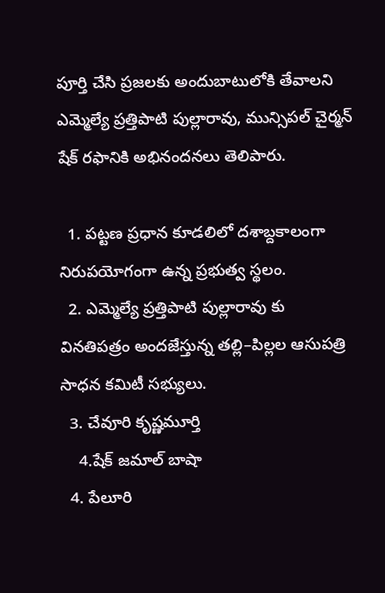పూర్తి చేసి ప్రజలకు అందుబాటులోకి తేవాలని ఎమ్మెల్యే ప్రత్తిపాటి పుల్లారావు, మున్సిపల్ చైర్మన్ షేక్ రఫానికి అభినందనలు తెలిపారు.

  1. పట్టణ ప్రధాన కూడలిలో దశాబ్దకాలంగా నిరుపయోగంగా ఉన్న ప్రభుత్వ స్థలం.
  2. ఎమ్మెల్యే ప్రత్తిపాటి పుల్లారావు కు వినతిపత్రం అందజేస్తున్న తల్లి–పిల్లల ఆసుపత్రి సాధన కమిటీ సభ్యులు.
  3. చేవూరి కృష్ణమూర్తి
    4.షేక్ జమాల్ బాషా
  4. పేలూరి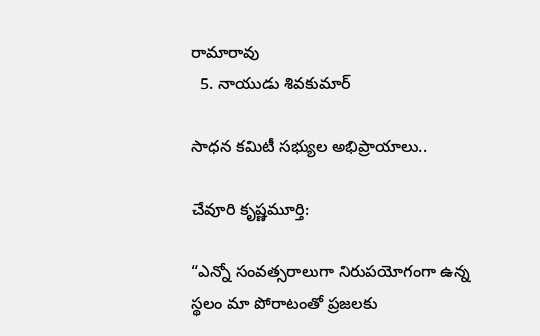రామారావు
  5. నాయుడు శివకుమార్

సాధన కమిటీ సభ్యుల అభిప్రాయాలు..

చేవూరి కృష్ణమూర్తి:

“ఎన్నో సంవత్సరాలుగా నిరుపయోగంగా ఉన్న స్థలం మా పోరాటంతో ప్రజలకు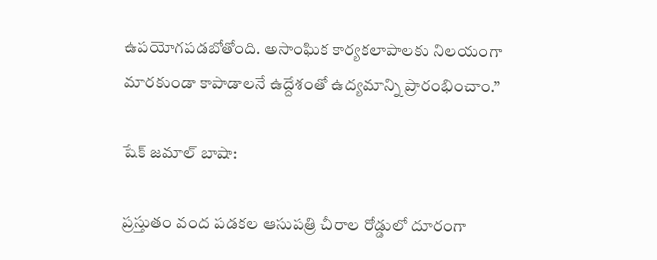ఉపయోగపడబోతోంది. అసాంఘిక కార్యకలాపాలకు నిలయంగా మారకుండా కాపాడాలనే ఉద్దేశంతో ఉద్యమాన్ని ప్రారంభించాం.”

షేక్ జమాల్ బాషా:

ప్రస్తుతం వంద పడకల ఆసుపత్రి చీరాల రోడ్డులో దూరంగా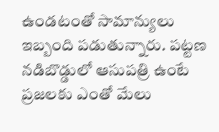ఉండటంతో సామాన్యులు ఇబ్బంది పడుతున్నారు. పట్టణ నడిబొడ్డులో ఆసుపత్రి ఉంటే ప్రజలకు ఎంతో మేలు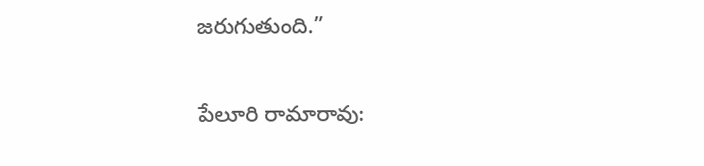జరుగుతుంది.”

పేలూరి రామారావు: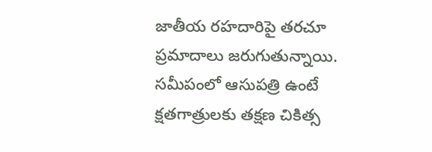జాతీయ రహదారిపై తరచూ ప్రమాదాలు జరుగుతున్నాయి. సమీపంలో ఆసుపత్రి ఉంటే క్షతగాత్రులకు తక్షణ చికిత్స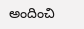అందించి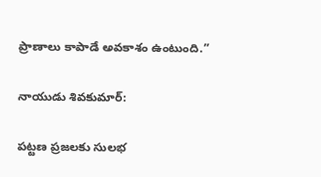ప్రాణాలు కాపాడే అవకాశం ఉంటుంది.”

నాయుడు శివకుమార్:

పట్టణ ప్రజలకు సులభ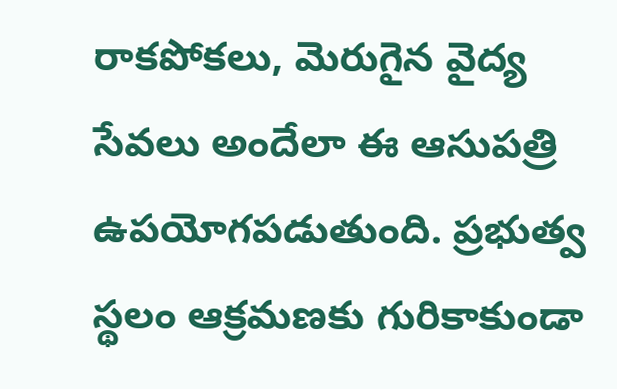రాకపోకలు, మెరుగైన వైద్య సేవలు అందేలా ఈ ఆసుపత్రి ఉపయోగపడుతుంది. ప్రభుత్వ స్థలం ఆక్రమణకు గురికాకుండా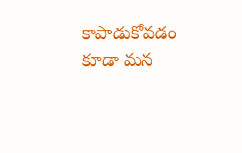కాపాడుకోవడం కూడా మన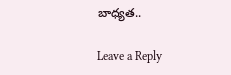బాధ్యత..

Leave a Reply